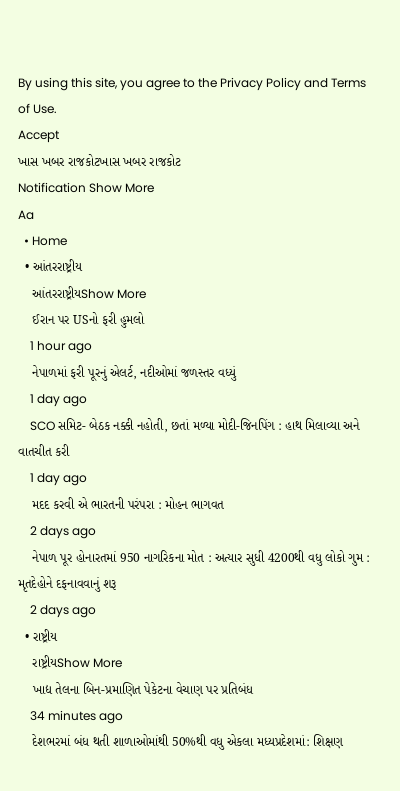By using this site, you agree to the Privacy Policy and Terms of Use.
Accept
ખાસ ખબર રાજકોટખાસ ખબર રાજકોટ
Notification Show More
Aa
  • Home
  • આંતરરાષ્ટ્રીય
    આંતરરાષ્ટ્રીયShow More
    ઈરાન પર USનો ફરી હુમલો
    1 hour ago
    નેપાળમાં ફરી પૂરનું એલર્ટ, નદીઓમાં જળસ્તર વધ્યું
    1 day ago
    SCO સમિટ- બેઠક નક્કી નહોતી, છતાં મળ્યા મોદી-જિનપિંગ : હાથ મિલાવ્યા અને વાતચીત કરી
    1 day ago
    મદદ કરવી એ ભારતની પરંપરા : મોહન ભાગવત
    2 days ago
    નેપાળ પૂર હોનારતમાં 950 નાગરિકના મોત : અત્યાર સુધી 4200થી વધુ લોકો ગુમ : મૃતદેહોને દફનાવવાનું શરૂ
    2 days ago
  • રાષ્ટ્રીય
    રાષ્ટ્રીયShow More
    ખાદ્ય તેલના બિન-પ્રમાણિત પેકેટના વેચાણ પર પ્રતિબંધ
    34 minutes ago
    દેશભરમાં બંધ થતી શાળાઓમાંથી 50%થી વધુ એકલા મધ્યપ્રદેશમાં: શિક્ષણ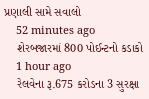પ્રણાલી સામે સવાલો
    52 minutes ago
    શેરબજારમાં 800 પોઈન્ટનો કડાકો
    1 hour ago
    રેલવેના રૂ.675 કરોડના 3 સુરક્ષા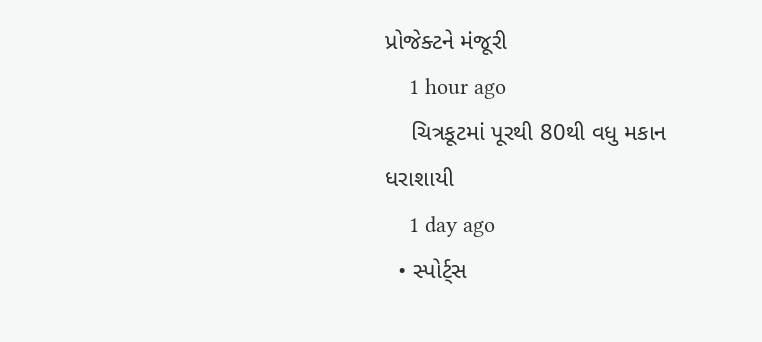પ્રોજેક્ટને મંજૂરી
    1 hour ago
    ચિત્રકૂટમાં પૂરથી 80થી વધુ મકાન ધરાશાયી
    1 day ago
  • સ્પોર્ટ્સ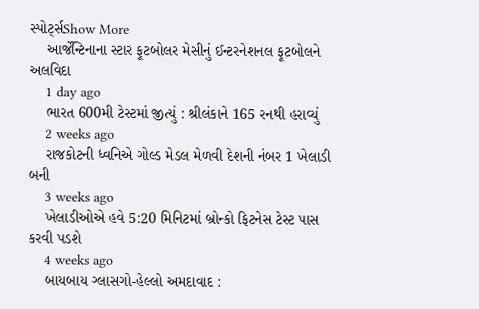સ્પોર્ટ્સShow More
    આર્જેન્ટિનાના સ્ટાર ફૂટબોલર મેસીનું ઈન્ટરનેશનલ ફૂટબોલને અલવિદા
    1 day ago
    ભારત 600મી ટેસ્ટમાં જીત્યું : શ્રીલંકાને 165 રનથી હરાવ્યું
    2 weeks ago
    રાજકોટની ધ્વનિએ ગોલ્ડ મેડલ મેળવી દેશની નંબર 1 ખેલાડી બની
    3 weeks ago
    ખેલાડીઓએ હવે 5:20 મિનિટમાં બ્રોન્કો ફિટનેસ ટેસ્ટ પાસ કરવી પડશે
    4 weeks ago
    બાયબાય ગ્લાસગો-હેલ્લો અમદાવાદ :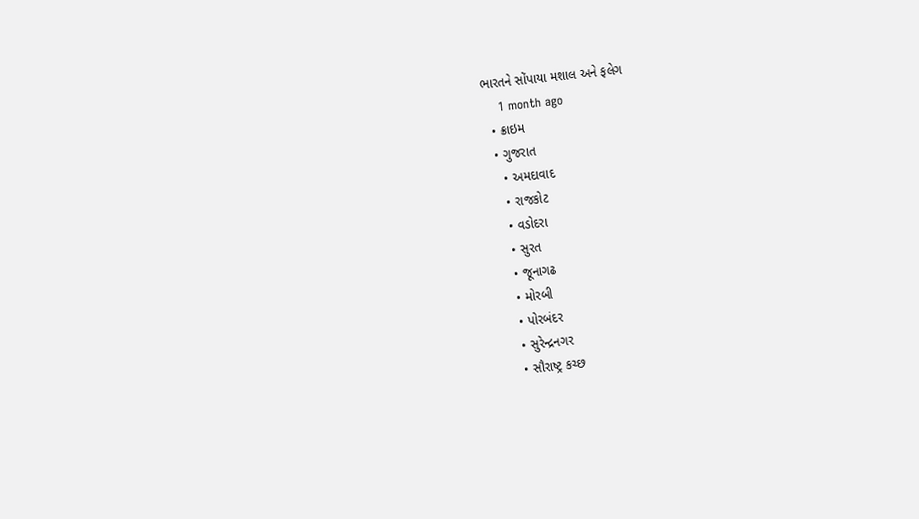ભારતને સોંપાયા મશાલ અને ફલેગ
    1 month ago
  • ક્રાઇમ
  • ગુજરાત
    • અમદાવાદ
    • રાજકોટ
    • વડોદરા
    • સુરત
    • જૂનાગઢ
    • મોરબી
    • પોરબંદર
    • સુરેન્દ્રનગર
    • સૌરાષ્ટ્ર કચ્છ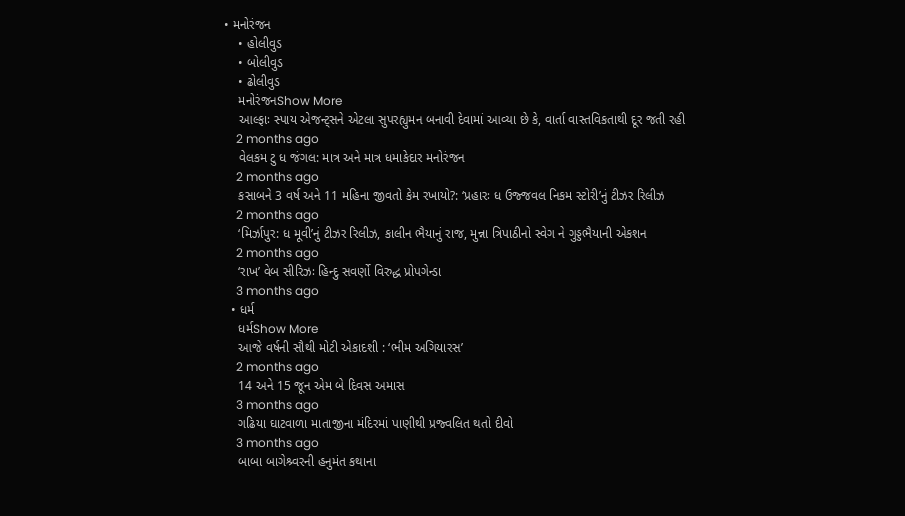• મનોરંજન
    • હોલીવુડ
    • બોલીવુડ
    • ઢોલીવુડ
    મનોરંજનShow More
    આલ્ફાઃ સ્પાય એજન્ટ્સને એટલા સુપરહ્યુમન બનાવી દેવામાં આવ્યા છે કે, વાર્તા વાસ્તવિકતાથી દૂર જતી રહી
    2 months ago
    વેલકમ ટુ ધ જંગલ: માત્ર અને માત્ર ધમાકેદાર મનોરંજન
    2 months ago
    કસાબને 3 વર્ષ અને 11 મહિના જીવતો કેમ રખાયો?: ‘પ્રહારઃ ધ ઉજ્જવલ નિકમ સ્ટોરી’નું ટીઝર રિલીઝ
    2 months ago
    ‘મિર્ઝાપુર: ધ મૂવી’નું ટીઝર રિલીઝ, કાલીન ભૈયાનું રાજ, મુન્ના ત્રિપાઠીનો સ્વેગ ને ગુડ્ડભૈયાની એકશન
    2 months ago
    ‘રાખ’ વેબ સીરિઝઃ હિન્દુ સવર્ણો વિરુદ્ધ પ્રોપગેન્ડા
    3 months ago
  • ધર્મ
    ધર્મShow More
    આજે વર્ષની સૌથી મોટી એકાદશી : ‘ભીમ અગિયારસ’
    2 months ago
    14 અને 15 જૂન એમ બે દિવસ અમાસ
    3 months ago
    ગઢિયા ઘાટવાળા માતાજીના મંદિરમાં પાણીથી પ્રજ્વલિત થતો દીવો
    3 months ago
    બાબા બાગેશ્ર્વરની હનુમંત કથાના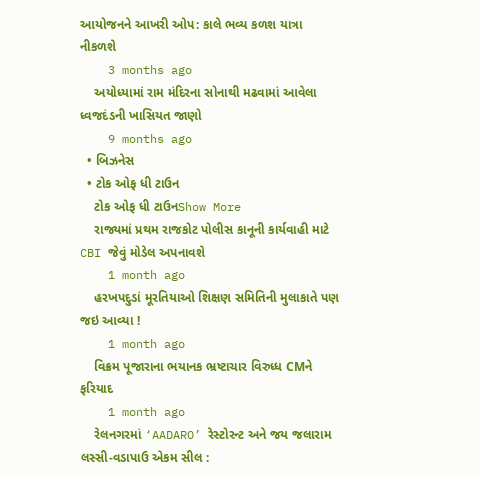આયોજનને આખરી ઓપ: કાલે ભવ્ય કળશ યાત્રા નીકળશે
    3 months ago
    અયોધ્યામાં રામ મંદિરના સોનાથી મઢવામાં આવેલા ધ્વજદંડની ખાસિયત જાણો
    9 months ago
  • બિઝનેસ
  • ટોક ઓફ ધી ટાઉન
    ટોક ઓફ ધી ટાઉનShow More
    રાજ્યમાં પ્રથમ રાજકોટ પોલીસ કાનૂની કાર્યવાહી માટે CBI જેવું મોડેલ અપનાવશે
    1 month ago
    હરખપદુડાં મૂરતિયાઓ શિક્ષણ સમિતિની મુલાકાતે પણ જઇ આવ્યા !
    1 month ago
    વિક્રમ પૂજારાના ભયાનક ભ્રષ્ટાચાર વિરુધ્ધ CMને ફરિયાદ
    1 month ago
    રેલનગરમાં ‘AADARO’ રેસ્ટોરન્ટ અને જય જલારામ લસ્સી-વડાપાઉ એકમ સીલ :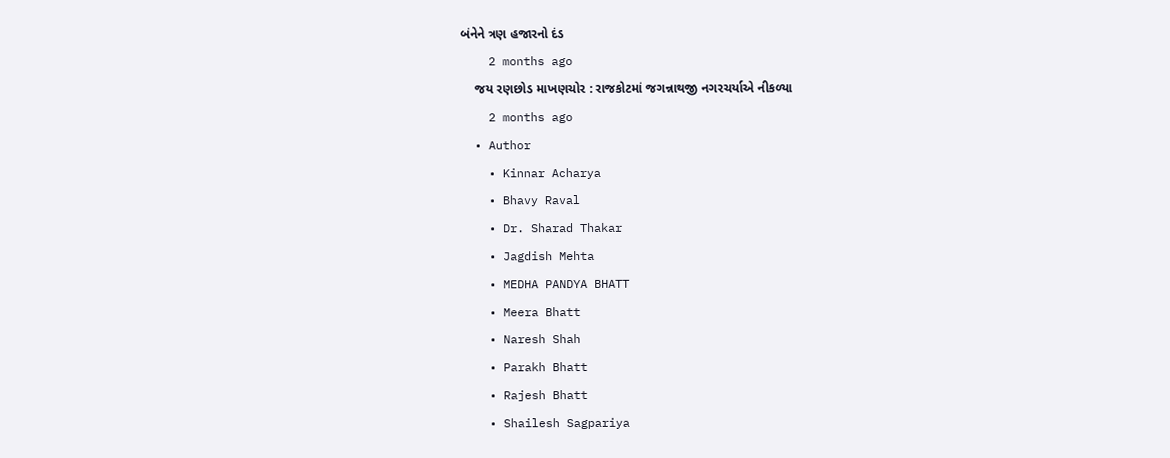બંનેને ત્રણ હજારનો દંડ
    2 months ago
    જય રણછોડ માખણચોર : રાજકોટમાં જગન્નાથજી નગરચર્યાએ નીકળ્યા
    2 months ago
  • Author
    • Kinnar Acharya
    • Bhavy Raval
    • Dr. Sharad Thakar
    • Jagdish Mehta
    • MEDHA PANDYA BHATT
    • Meera Bhatt
    • Naresh Shah
    • Parakh Bhatt
    • Rajesh Bhatt
    • Shailesh Sagpariya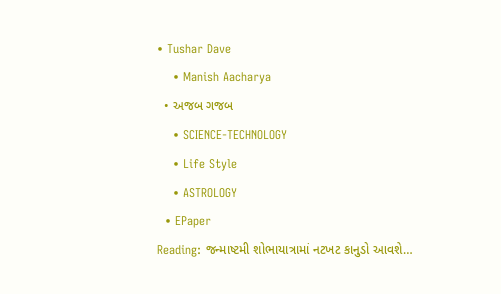• Tushar Dave
    • Manish Aacharya
  • અજબ ગજબ
    • SCIENCE-TECHNOLOGY
    • Life Style
    • ASTROLOGY
  • EPaper
Reading: જન્માષ્ટમી શોભાયાત્રામાં નટખટ કાનુડો આવશે…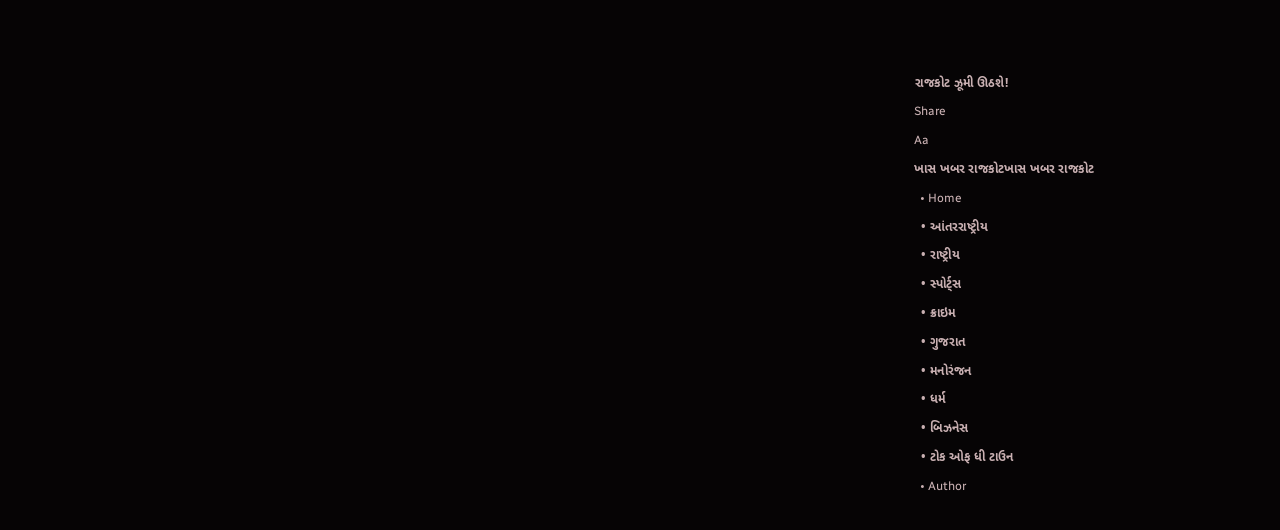રાજકોટ ઝૂમી ઊઠશે!
Share
Aa
ખાસ ખબર રાજકોટખાસ ખબર રાજકોટ
  • Home
  • આંતરરાષ્ટ્રીય
  • રાષ્ટ્રીય
  • સ્પોર્ટ્સ
  • ક્રાઇમ
  • ગુજરાત
  • મનોરંજન
  • ધર્મ
  • બિઝનેસ
  • ટોક ઓફ ધી ટાઉન
  • Author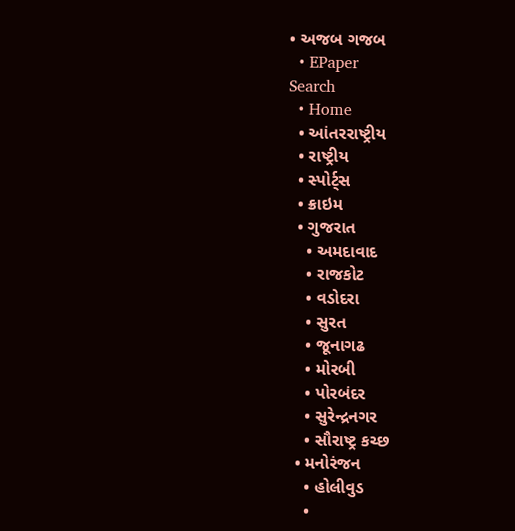• અજબ ગજબ
  • EPaper
Search
  • Home
  • આંતરરાષ્ટ્રીય
  • રાષ્ટ્રીય
  • સ્પોર્ટ્સ
  • ક્રાઇમ
  • ગુજરાત
    • અમદાવાદ
    • રાજકોટ
    • વડોદરા
    • સુરત
    • જૂનાગઢ
    • મોરબી
    • પોરબંદર
    • સુરેન્દ્રનગર
    • સૌરાષ્ટ્ર કચ્છ
  • મનોરંજન
    • હોલીવુડ
    •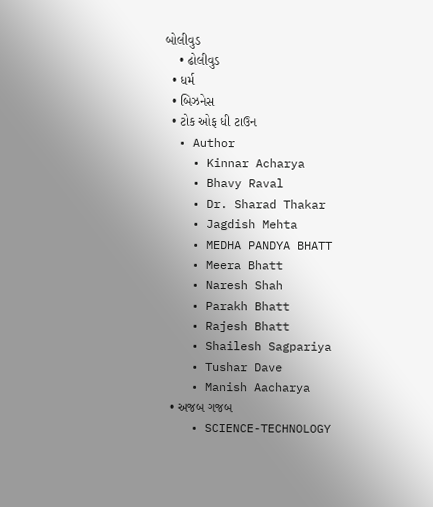બોલીવુડ
    • ઢોલીવુડ
  • ધર્મ
  • બિઝનેસ
  • ટોક ઓફ ધી ટાઉન
  • Author
    • Kinnar Acharya
    • Bhavy Raval
    • Dr. Sharad Thakar
    • Jagdish Mehta
    • MEDHA PANDYA BHATT
    • Meera Bhatt
    • Naresh Shah
    • Parakh Bhatt
    • Rajesh Bhatt
    • Shailesh Sagpariya
    • Tushar Dave
    • Manish Aacharya
  • અજબ ગજબ
    • SCIENCE-TECHNOLOGY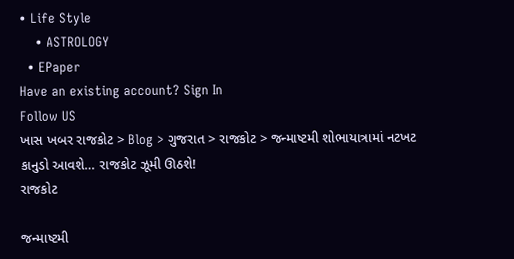• Life Style
    • ASTROLOGY
  • EPaper
Have an existing account? Sign In
Follow US
ખાસ ખબર રાજકોટ > Blog > ગુજરાત > રાજકોટ > જન્માષ્ટમી શોભાયાત્રામાં નટખટ કાનુડો આવશે… રાજકોટ ઝૂમી ઊઠશે!
રાજકોટ

જન્માષ્ટમી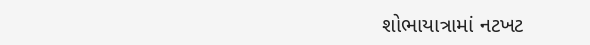શોભાયાત્રામાં નટખટ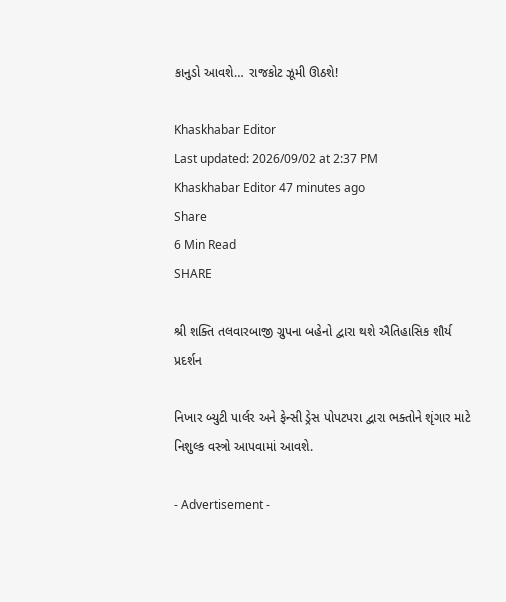કાનુડો આવશે… રાજકોટ ઝૂમી ઊઠશે!

Khaskhabar Editor
Last updated: 2026/09/02 at 2:37 PM
Khaskhabar Editor 47 minutes ago
Share
6 Min Read
SHARE

શ્રી શક્તિ તલવારબાજી ગ્રુપના બહેનો દ્વારા થશે ઐતિહાસિક શૌર્ય પ્રદર્શન

નિખાર બ્યુટી પાર્લર અને ફેન્સી ડ્રેસ પોપટપરા દ્વારા ભક્તોને શૃંગાર માટે નિશુલ્ક વસ્ત્રો આપવામાં આવશે.

- Advertisement -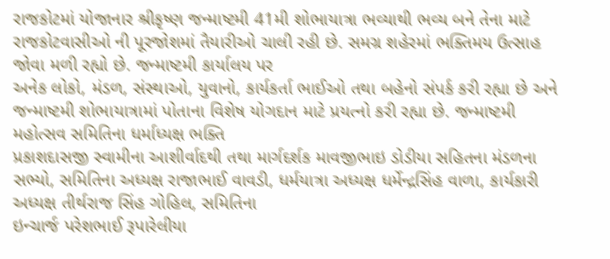રાજકોટમાં યોજાનાર શ્રીકૃષ્ણ જન્માષ્ટમી 41મી શોભાયાત્રા ભવ્યાથી ભવ્ય બને તેના માટે રાજકોટવાસીઓ ની પૂરજોશમાં તૈયારીઓ ચાલી રહી છે. સમગ્ર શહેરમાં ભક્તિમય ઉત્સાહ જોવા મળી રહ્યો છે. જન્માષ્ટમી કાર્યાલય પર
અનેક લોકો, મંડળ, સંસ્થાઓ, યુવાનો, કાર્યકર્તા ભાઈઓ તથા બહેનો સંપર્ક કરી રહ્યા છે અને જન્માષ્ટમી શોભાયાત્રામાં પોતાના વિશેષ યોગદાન માટે પ્રયત્નો કરી રહ્યા છે. જન્માષ્ટમી મહોત્સવ સમિતિના ધર્માધ્યક્ષ ભક્તિ
પ્રકાશદાસજી સ્વામીના આશીર્વાદથી તથા માર્ગદર્શક માવજીભાઇ ડોડીયા સહિતના મંડળના સભ્યો, સમિતિના અધ્યક્ષ રાજાભાઈ વાવડી, ધર્મયાત્રા અધ્યક્ષ ધર્મેન્દ્રસિંહ વાળા, કાર્યકારી અધ્યક્ષ તીર્થરાજ સિંહ ગોહિલ, સમિતિના
ઇન્ચાર્જ પરેશભાઈ રૂપારેલીયા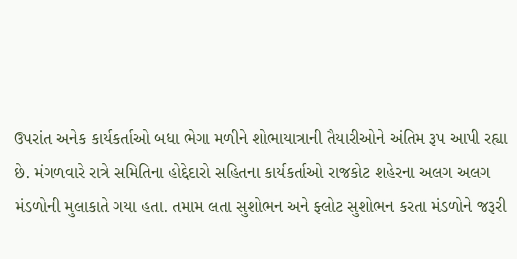ઉપરાંત અનેક કાર્યકર્તાઓ બધા ભેગા મળીને શોભાયાત્રાની તૈયારીઓને અંતિમ રૂપ આપી રહ્યા છે. મંગળવારે રાત્રે સમિતિના હોદ્દેદારો સહિતના કાર્યકર્તાઓ રાજકોટ શહેરના અલગ અલગ
મંડળોની મુલાકાતે ગયા હતા. તમામ લતા સુશોભન અને ફ્લોટ સુશોભન કરતા મંડળોને જરૂરી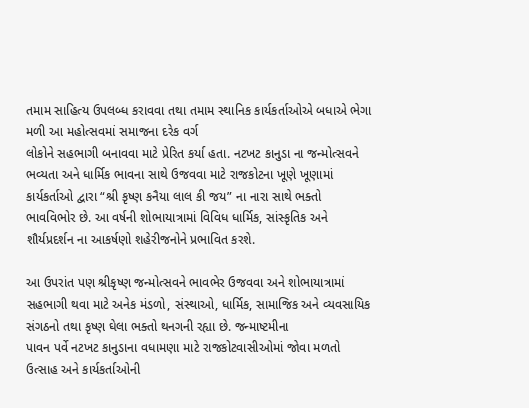તમામ સાહિત્ય ઉપલબ્ધ કરાવવા તથા તમામ સ્થાનિક કાર્યકર્તાઓએ બધાએ ભેગા મળી આ મહોત્સવમાં સમાજના દરેક વર્ગ
લોકોને સહભાગી બનાવવા માટે પ્રેરિત કર્યા હતા. નટખટ કાનુડા ના જન્મોત્સવને ભવ્યતા અને ધાર્મિક ભાવના સાથે ઉજવવા માટે રાજકોટના ખૂણે ખૂણામાં કાર્યકર્તાઓ દ્વારા “શ્રી કૃષ્ણ કનૈયા લાલ કી જય” ના નારા સાથે ભક્તો
ભાવવિભોર છે. આ વર્ષની શોભાયાત્રામાં વિવિધ ધાર્મિક, સાંસ્કૃતિક અને શૌર્યપ્રદર્શન ના આકર્ષણો શહેરીજનોને પ્રભાવિત કરશે.

આ ઉપરાંત પણ શ્રીકૃષ્ણ જન્મોત્સવને ભાવભેર ઉજવવા અને શોભાયાત્રામાં સહભાગી થવા માટે અનેક મંડળો, સંસ્થાઓ, ધાર્મિક, સામાજિક અને વ્યવસાયિક સંગઠનો તથા કૃષ્ણ ઘેલા ભક્તો થનગની રહ્યા છે. જન્માષ્ટમીના
પાવન પર્વે નટખટ કાનુડાના વધામણા માટે રાજકોટવાસીઓમાં જોવા મળતો ઉત્સાહ અને કાર્યકર્તાઓની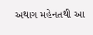અથાગ મહેનતથી આ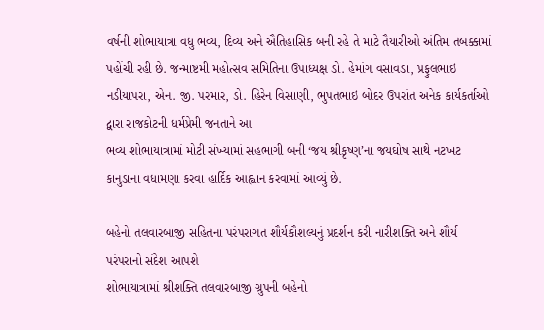વર્ષની શોભાયાત્રા વધુ ભવ્ય, દિવ્ય અને ઐતિહાસિક બની રહે તે માટે તૈયારીઓ અંતિમ તબક્કામાં
પહોંચી રહી છે. જન્માષ્ટમી મહોત્સવ સમિતિના ઉપાધ્યક્ષ ડો. હેમાંગ વસાવડા, પ્રફુલભાઇ નડીયાપરા, એન. જી. પરમાર, ડો. હિરેન વિસાણી, ભુપતભાઇ બોદર ઉપરાંત અનેક કાર્યકર્તાઓ દ્વારા રાજકોટની ધર્મપ્રેમી જનતાને આ
ભવ્ય શોભાયાત્રામાં મોટી સંખ્યામાં સહભાગી બની ‘જય શ્રીકૃષ્ણ’ના જયઘોષ સાથે નટખટ કાનુડાના વધામણા કરવા હાર્દિક આહ્વાન કરવામાં આવ્યું છે.

બહેનો તલવારબાજી સહિતના પરંપરાગત શૌર્યકૌશલ્યનું પ્રદર્શન કરી નારીશક્તિ અને શૌર્ય પરંપરાનો સંદેશ આપશે
શોભાયાત્રામાં શ્રીશક્તિ તલવારબાજી ગ્રુપની બહેનો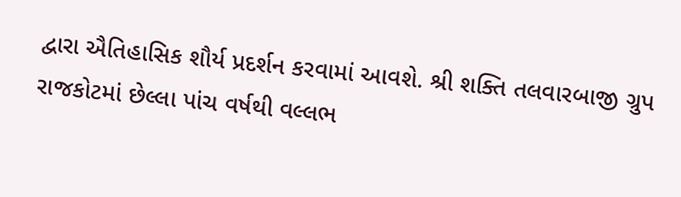દ્વારા ઐતિહાસિક શૌર્ય પ્રદર્શન કરવામાં આવશે. શ્રી શક્તિ તલવારબાજી ગ્રુપ રાજકોટમાં છેલ્લા પાંચ વર્ષથી વલ્લભ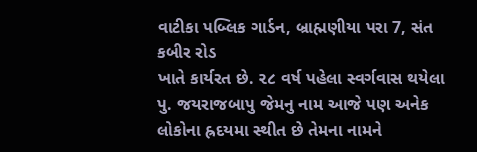વાટીકા પબ્લિક ગાર્ડન, બ્રાહ્મણીયા પરા 7, સંત કબીર રોડ
ખાતે કાર્યરત છે. ૨૮ વર્ષ પહેલા સ્વર્ગવાસ થયેલા પુ. જયરાજબાપુ જેમનુ નામ આજે પણ અનેક લોકોના હ્રદયમા સ્થીત છે તેમના નામને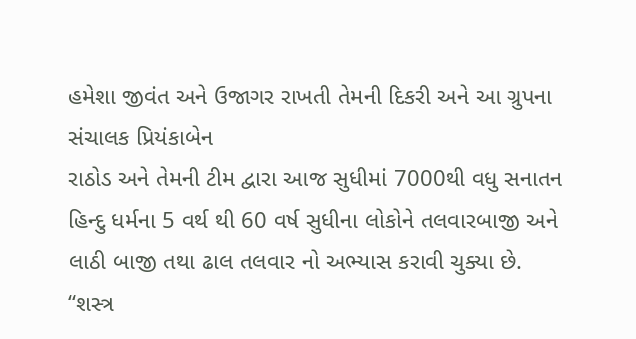હમેશા જીવંત અને ઉજાગર રાખતી તેમની દિકરી અને આ ગ્રુપના સંચાલક પ્રિયંકાબેન
રાઠોડ અને તેમની ટીમ દ્વારા આજ સુધીમાં 7000થી વધુ સનાતન હિન્દુ ધર્મના 5 વર્થ થી 60 વર્ષ સુધીના લોકોને તલવારબાજી અને લાઠી બાજી તથા ઢાલ તલવાર નો અભ્યાસ કરાવી ચુક્યા છે. “શસ્ત્ર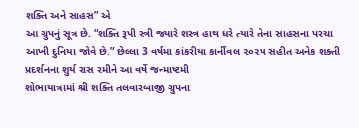શક્તિ અને સાહસ” એ
આ ગ્રુપનું સૂત્ર છે. “શક્તિ રૂપી સ્ત્રી જ્યારે શસ્ત્ર હાથ ધરે ત્યારે તેના સાહસના પરચા આખી દુનિયા જોવે છે.” છેલ્લા 3 વર્ષમા કાંકરીયા કાર્નીવલ ૨૦૨૫ સહીત અનેક શક્તી પ્રદર્શનના શુર્ય રાસ રમીને આ વર્ષે જન્માષ્ટમી
શોભાયાત્રામાં શ્રી શક્તિ તલવારબાજી ગ્રુપના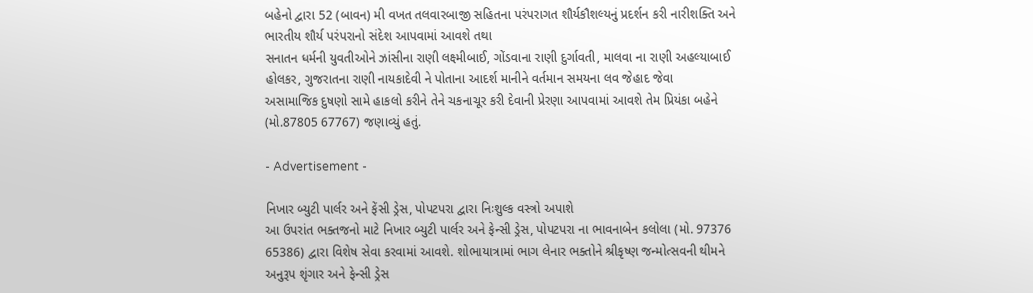બહેનો દ્વારા 52 (બાવન) મી વખત તલવારબાજી સહિતના પરંપરાગત શૌર્યકૌશલ્યનું પ્રદર્શન કરી નારીશક્તિ અને ભારતીય શૌર્ય પરંપરાનો સંદેશ આપવામાં આવશે તથા
સનાતન ધર્મની યુવતીઓને ઝાંસીના રાણી લક્ષ્મીબાઈ, ગોંડવાના રાણી દુર્ગાવતી, માલવા ના રાણી અહલ્યાબાઈ હોલકર, ગુજરાતના રાણી નાયકાદેવી ને પોતાના આદર્શ માનીને વર્તમાન સમયના લવ જેહાદ જેવા
અસામાજિક દુષણો સામે હાકલો કરીને તેને ચકનાચૂર કરી દેવાની પ્રેરણા આપવામાં આવશે તેમ પ્રિયંકા બહેને (મો.87805 67767) જણાવ્યું હતું.

- Advertisement -

નિખાર બ્યુટી પાર્લર અને ફેંસી ડ્રેસ, પોપટપરા દ્વારા નિઃશુલ્ક વસ્ત્રો અપાશે
આ ઉપરાંત ભક્તજનો માટે નિખાર બ્યુટી પાર્લર અને ફેન્સી ડ્રેસ, પોપટપરા ના ભાવનાબેન કલોલા (મો. 97376 65386) દ્વારા વિશેષ સેવા કરવામાં આવશે. શોભાયાત્રામાં ભાગ લેનાર ભક્તોને શ્રીકૃષ્ણ જન્મોત્સવની થીમને
અનુરૂપ શૃંગાર અને ફેન્સી ડ્રેસ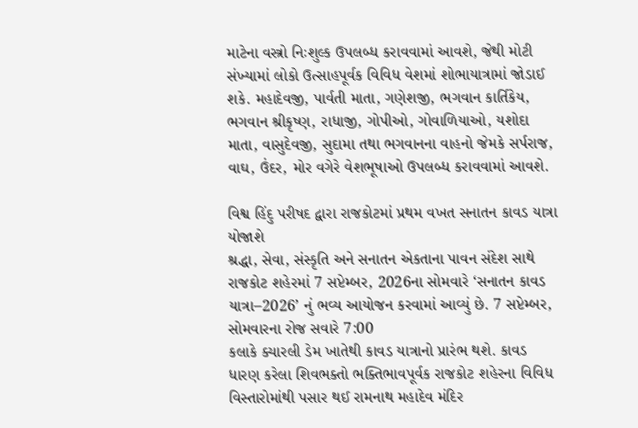માટેના વસ્ત્રો નિઃશુલ્ક ઉપલબ્ધ કરાવવામાં આવશે, જેથી મોટી સંખ્યામાં લોકો ઉત્સાહપૂર્વક વિવિધ વેશમાં શોભાયાત્રામાં જોડાઈ શકે. મહાદેવજી, પાર્વતી માતા, ગણેશજી, ભગવાન કાર્તિકેય,
ભગવાન શ્રીકૃષ્ણ, રાધાજી, ગોપીઓ, ગોવાળિયાઓ, યશોદા માતા, વાસુદેવજી, સુદામા તથા ભગવાનના વાહનો જેમકે સર્પરાજ, વાઘ, ઉંદર, મોર વગેરે વેશભૂષાઓ ઉપલબ્ધ કરાવવામાં આવશે.

વિશ્વ હિંદુ પરીષદ દ્વારા રાજકોટમાં પ્રથમ વખત સનાતન કાવડ યાત્રા યોજાશે
શ્રદ્ધા, સેવા, સંસ્કૃતિ અને સનાતન એકતાના પાવન સંદેશ સાથે રાજકોટ શહેરમાં 7 સપ્ટેમ્બર, 2026ના સોમવારે ‘સનાતન કાવડ યાત્રા–2026’ નું ભવ્ય આયોજન કરવામાં આવ્યું છે. 7 સપ્ટેમ્બર, સોમવારના રોજ સવારે 7:00
કલાકે ક્યારલી ડેમ ખાતેથી કાવડ યાત્રાનો પ્રારંભ થશે. કાવડ ધારણ કરેલા શિવભક્તો ભક્તિભાવપૂર્વક રાજકોટ શહેરના વિવિધ વિસ્તારોમાંથી પસાર થઈ રામનાથ મહાદેવ મંદિર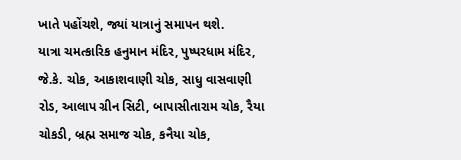ખાતે પહોંચશે, જ્યાં યાત્રાનું સમાપન થશે.
યાત્રા ચમત્કારિક હનુમાન મંદિર, પુષ્પરધામ મંદિર, જે.કે. ચોક, આકાશવાણી ચોક, સાધુ વાસવાણી રોડ, આલાપ ગ્રીન સિટી, બાપાસીતારામ ચોક, રૈયા ચોકડી, બ્રહ્મ સમાજ ચોક, કનૈયા ચોક,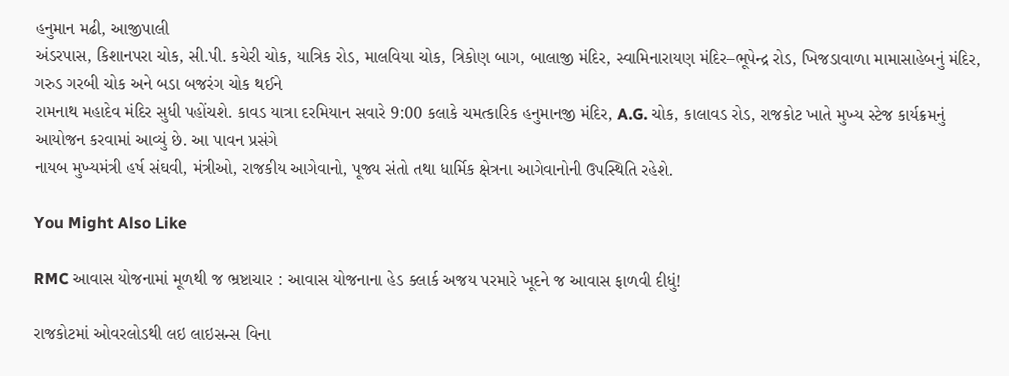હનુમાન મઢી, આજીપાલી
અંડરપાસ, કિશાનપરા ચોક, સી.પી. કચેરી ચોક, યાત્રિક રોડ, માલવિયા ચોક, ત્રિકોણ બાગ, બાલાજી મંદિર, સ્વામિનારાયણ મંદિર–ભૂપેન્દ્ર રોડ, ખિજડાવાળા મામાસાહેબનું મંદિર, ગરુડ ગરબી ચોક અને બડા બજરંગ ચોક થઈને
રામનાથ મહાદેવ મંદિર સુધી પહોંચશે. કાવડ યાત્રા દરમિયાન સવારે 9:00 કલાકે ચમત્કારિક હનુમાનજી મંદિર, A.G. ચોક, કાલાવડ રોડ, રાજકોટ ખાતે મુખ્ય સ્ટેજ કાર્યક્રમનું આયોજન કરવામાં આવ્યું છે. આ પાવન પ્રસંગે
નાયબ મુખ્યમંત્રી હર્ષ સંઘવી, મંત્રીઓ, રાજકીય આગેવાનો, પૂજ્ય સંતો તથા ધાર્મિક ક્ષેત્રના આગેવાનોની ઉપસ્થિતિ રહેશે.

You Might Also Like

RMC આવાસ યોજનામાં મૂળથી જ ભ્રષ્ટાચાર : આવાસ યોજનાના હેડ ક્લાર્ક અજય પરમારે ખૂદને જ આવાસ ફાળવી દીધું!

રાજકોટમાં ઓવરલોડથી લઇ લાઇસન્સ વિના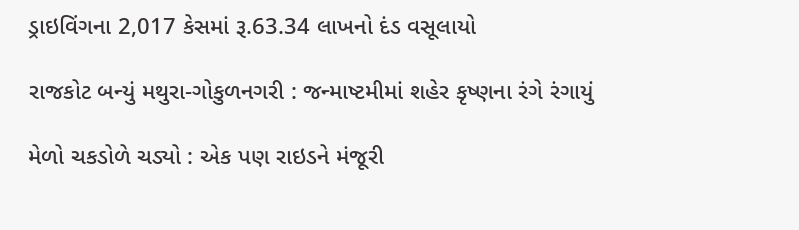ડ્રાઇવિંગના 2,017 કેસમાં રૂ.63.34 લાખનો દંડ વસૂલાયો

રાજકોટ બન્યું મથુરા-ગોકુળનગરી : જન્માષ્ટમીમાં શહેર કૃષ્ણના રંગે રંગાયું

મેળો ચકડોળે ચડ્યો : એક પણ રાઇડને મંજૂરી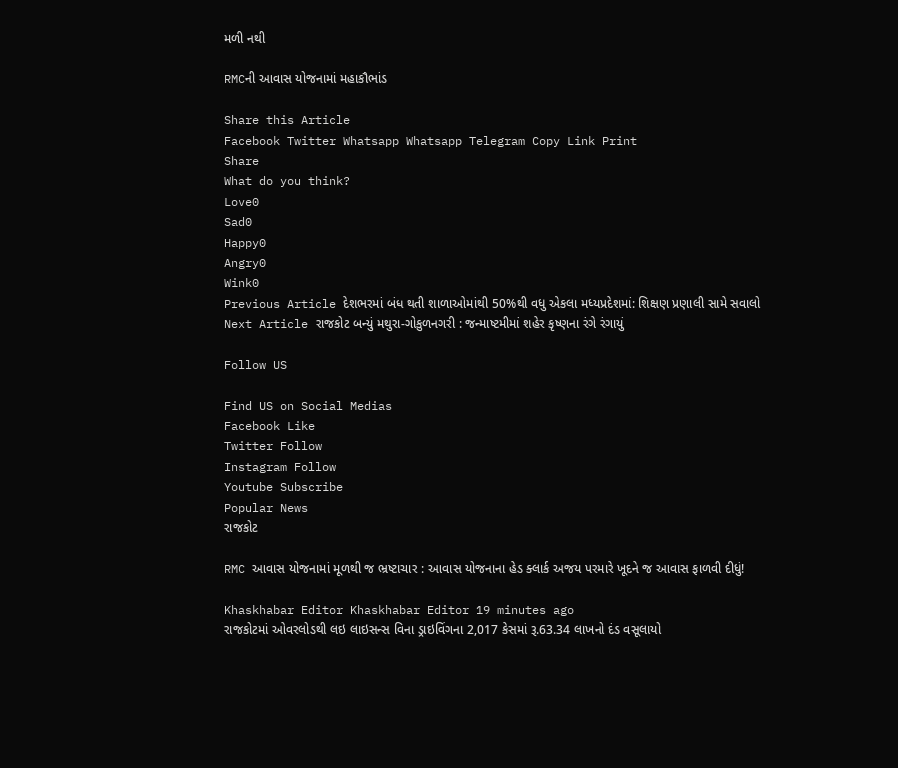મળી નથી

RMCની આવાસ યોજનામાં મહાકૌભાંડ

Share this Article
Facebook Twitter Whatsapp Whatsapp Telegram Copy Link Print
Share
What do you think?
Love0
Sad0
Happy0
Angry0
Wink0
Previous Article દેશભરમાં બંધ થતી શાળાઓમાંથી 50%થી વધુ એકલા મધ્યપ્રદેશમાં: શિક્ષણ પ્રણાલી સામે સવાલો
Next Article રાજકોટ બન્યું મથુરા-ગોકુળનગરી : જન્માષ્ટમીમાં શહેર કૃષ્ણના રંગે રંગાયું

Follow US

Find US on Social Medias
Facebook Like
Twitter Follow
Instagram Follow
Youtube Subscribe
Popular News
રાજકોટ

RMC આવાસ યોજનામાં મૂળથી જ ભ્રષ્ટાચાર : આવાસ યોજનાના હેડ ક્લાર્ક અજય પરમારે ખૂદને જ આવાસ ફાળવી દીધું!

Khaskhabar Editor Khaskhabar Editor 19 minutes ago
રાજકોટમાં ઓવરલોડથી લઇ લાઇસન્સ વિના ડ્રાઇવિંગના 2,017 કેસમાં રૂ.63.34 લાખનો દંડ વસૂલાયો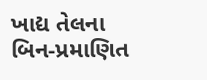ખાદ્ય તેલના બિન-પ્રમાણિત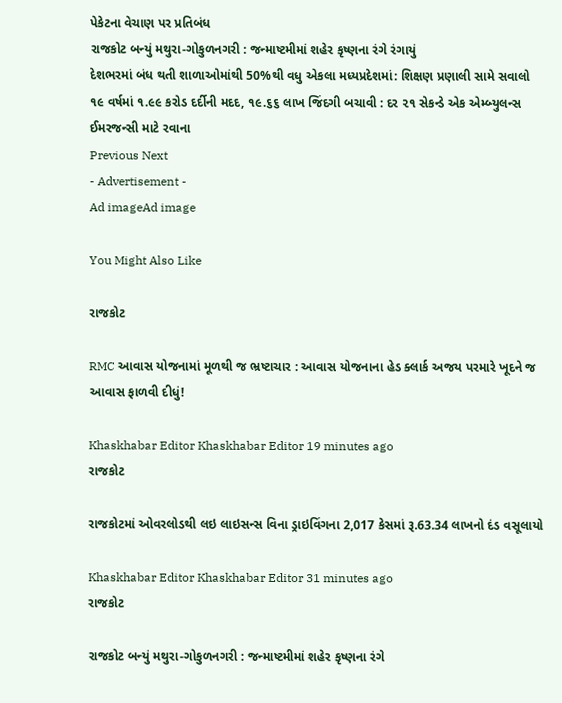પેકેટના વેચાણ પર પ્રતિબંધ
રાજકોટ બન્યું મથુરા-ગોકુળનગરી : જન્માષ્ટમીમાં શહેર કૃષ્ણના રંગે રંગાયું
દેશભરમાં બંધ થતી શાળાઓમાંથી 50%થી વધુ એકલા મધ્યપ્રદેશમાં: શિક્ષણ પ્રણાલી સામે સવાલો
૧૯ વર્ષમાં ૧.૯૯ કરોડ દર્દીની મદદ, ૧૯.૬૬ લાખ જિંદગી બચાવી : દર ૨૧ સેકન્ડે એક એમ્બ્યુલન્સ ઈમરજન્સી માટે રવાના
Previous Next
- Advertisement -
Ad imageAd image

You Might Also Like

રાજકોટ

RMC આવાસ યોજનામાં મૂળથી જ ભ્રષ્ટાચાર : આવાસ યોજનાના હેડ ક્લાર્ક અજય પરમારે ખૂદને જ આવાસ ફાળવી દીધું!

Khaskhabar Editor Khaskhabar Editor 19 minutes ago
રાજકોટ

રાજકોટમાં ઓવરલોડથી લઇ લાઇસન્સ વિના ડ્રાઇવિંગના 2,017 કેસમાં રૂ.63.34 લાખનો દંડ વસૂલાયો

Khaskhabar Editor Khaskhabar Editor 31 minutes ago
રાજકોટ

રાજકોટ બન્યું મથુરા-ગોકુળનગરી : જન્માષ્ટમીમાં શહેર કૃષ્ણના રંગે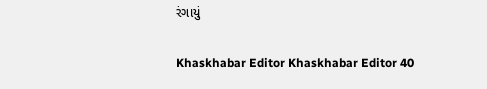રંગાયું

Khaskhabar Editor Khaskhabar Editor 40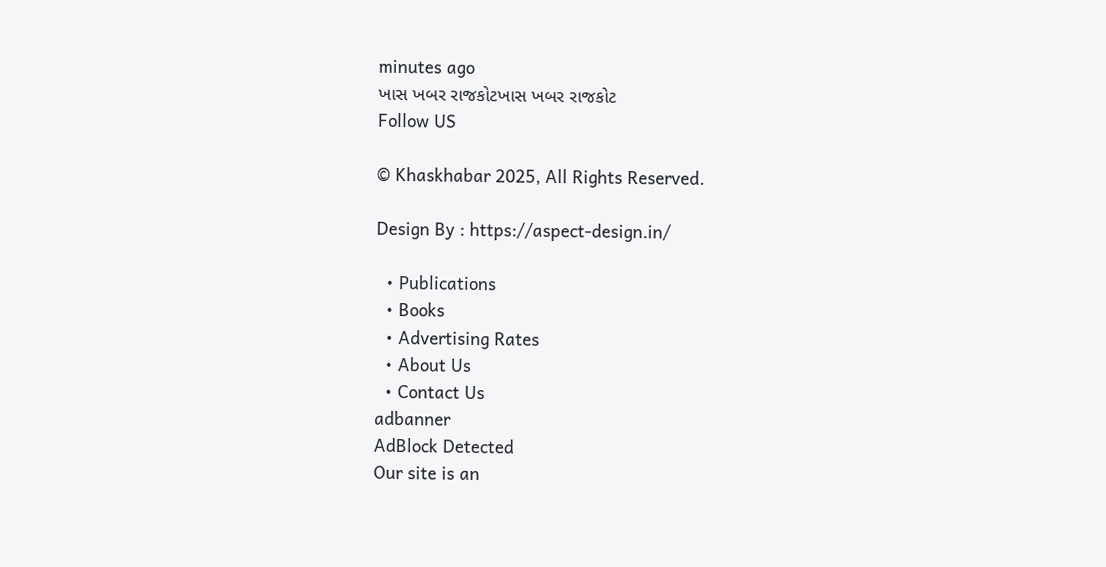minutes ago
ખાસ ખબર રાજકોટખાસ ખબર રાજકોટ
Follow US

© Khaskhabar 2025, All Rights Reserved.

Design By : https://aspect-design.in/

  • Publications
  • Books
  • Advertising Rates
  • About Us
  • Contact Us
adbanner
AdBlock Detected
Our site is an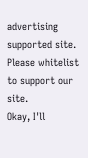advertising supported site. Please whitelist to support our site.
Okay, I'll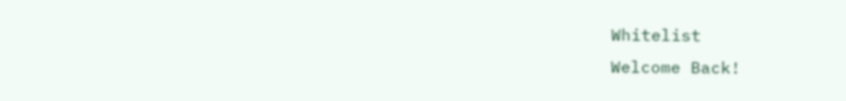Whitelist
Welcome Back!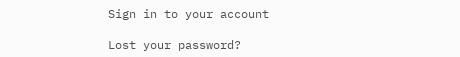Sign in to your account

Lost your password?